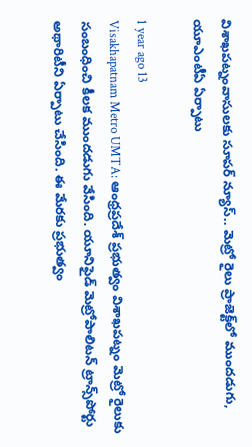విశాఖపట్నంవాసులకు సూపర్ న్యూస్.. మెట్రో రైలు ప్రాజెక్ట్‌లో ముందడుగు, యూఎంటీఏ ఏర్పాటు

1 year ago 13
Visakhapatnam Metro UMTA: ఆంధ్రప్రదేశ్ ప్రభుత్వం విశాఖపట్నం మెట్రో రైలుకు సంబంధించి కీలక ముందడుగు వేసింది. యూనిఫైడ్‌ మెట్రోపాలిటన్‌ ట్రాన్స్‌పోర్టు అథారిటీని ఏర్పాటు చేసింది. ఈ మేరకు ప్రభుత్వం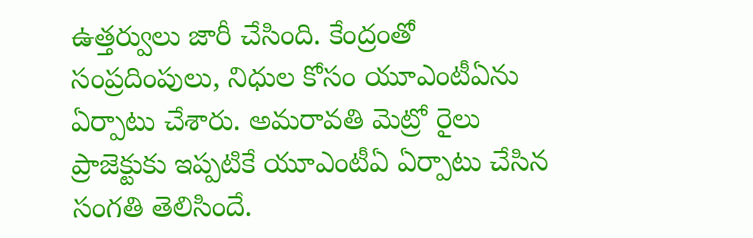ఉత్తర్వులు జారీ చేసింది. కేంద్రంతో సంప్రదింపులు, నిధుల కోసం యూఎంటీఏను ఏర్పాటు చేశారు. అమరావతి మెట్రో రైలు ప్రాజెక్టుకు ఇప్పటికే యూఎంటీఏ ఏర్పాటు చేసిన సంగతి తెలిసిందే.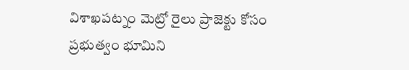విశాఖపట్నం మెట్రో రైలు ప్రాజెక్టు కోసం ప్రభుత్వం భూమిని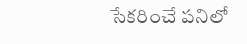సేకరించే పనిలో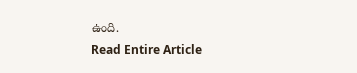ఉంది.
Read Entire Article